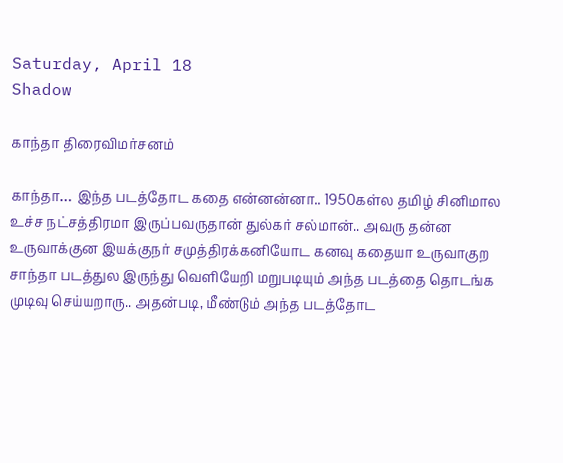Saturday, April 18
Shadow

காந்தா திரைவிமர்சனம்

காந்தா… இந்த படத்தோட கதை என்னன்னா.. 1950கள்ல தமிழ் சினிமால உச்ச நட்சத்திரமா இருப்பவருதான் துல்கர் சல்மான்.. அவரு தன்ன உருவாக்குன இயக்குநர் சமுத்திரக்கனியோட கனவு கதையா உருவாகுற சாந்தா படத்துல இருந்து வெளியேறி மறுபடியும் அந்த படத்தை தொடங்க முடிவு செய்யறாரு.. அதன்படி, மீண்டும் அந்த படத்தோட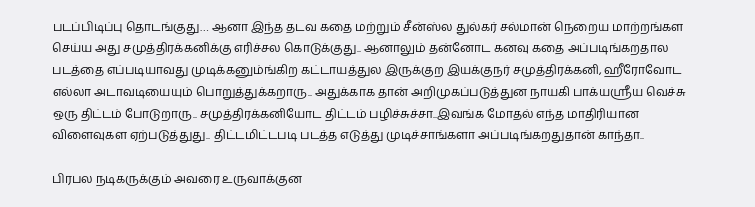படப்பிடிப்பு தொடங்குது… ஆனா இந்த தடவ கதை மற்றும் சீன்ஸ்ல துல்கர் சல்மான் நெறைய மாற்றங்கள செய்ய அது சமுத்திரக்கனிக்கு எரிச்சல கொடுக்குது.. ஆனாலும் தன்னோட கனவு கதை அப்படிங்கறதால படத்தை எப்படியாவது முடிக்கனும்ங்கிற கட்டாயத்துல இருக்குற இயக்குநர் சமுத்திரக்கனி, ஹீரோவோட எல்லா அடாவடியையும் பொறுத்துக்கறாரு.. அதுக்காக தான் அறிமுகப்படுத்துன நாயகி பாக்யஸ்ரீய வெச்சு ஒரு திட்டம் போடுறாரு.. சமுத்திரக்கனியோட திட்டம் பழிச்சுச்சா..இவங்க மோதல் எந்த மாதிரியான விளைவுகள ஏற்படுத்துது.. திட்டமிட்டபடி படத்த எடுத்து முடிச்சாங்களா அப்படிங்கறதுதான் காந்தா..

பிரபல நடிகருக்கும் அவரை உருவாக்குன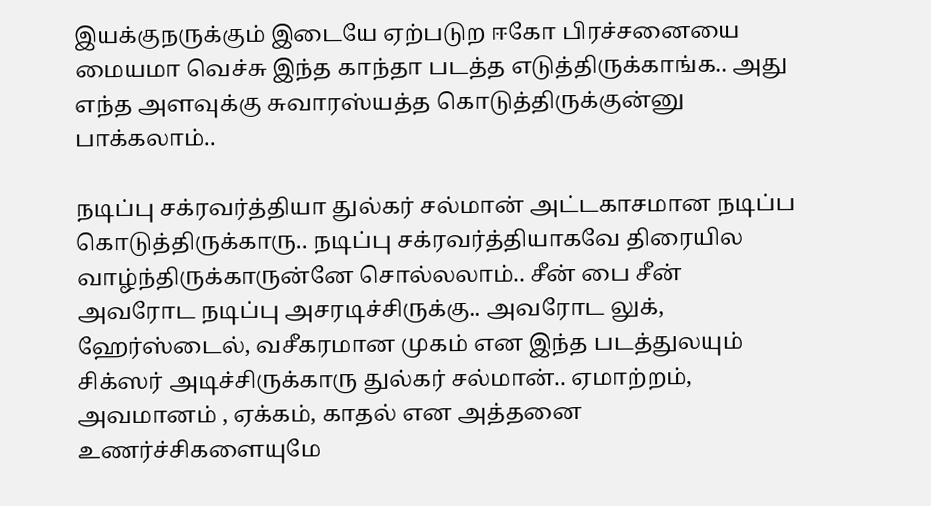இயக்குநருக்கும் இடையே ஏற்படுற ஈகோ பிரச்சனையை மையமா வெச்சு இந்த காந்தா படத்த எடுத்திருக்காங்க.. அது எந்த அளவுக்கு சுவாரஸ்யத்த கொடுத்திருக்குன்னு பாக்கலாம்..

நடிப்பு சக்ரவர்த்தியா துல்கர் சல்மான் அட்டகாசமான நடிப்ப கொடுத்திருக்காரு.. நடிப்பு சக்ரவர்த்தியாகவே திரையில வாழ்ந்திருக்காருன்னே சொல்லலாம்.. சீன் பை சீன் அவரோட நடிப்பு அசரடிச்சிருக்கு.. அவரோட லுக், ஹேர்ஸ்டைல், வசீகரமான முகம் என இந்த படத்துலயும் சிக்ஸர் அடிச்சிருக்காரு துல்கர் சல்மான்.. ஏமாற்றம், அவமானம் , ஏக்கம், காதல் என அத்தனை உணர்ச்சிகளையுமே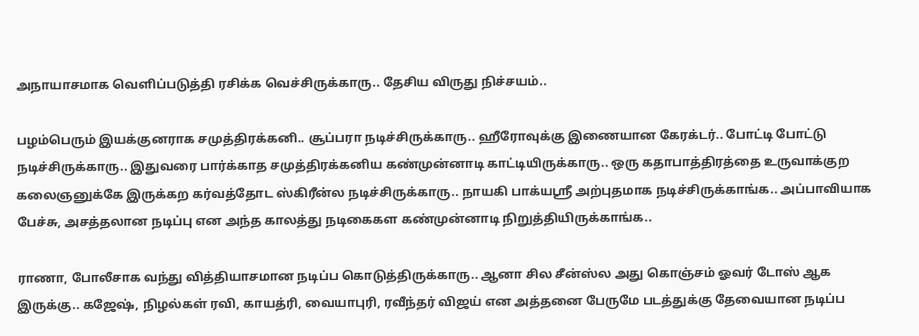அநாயாசமாக வெளிப்படுத்தி ரசிக்க வெச்சிருக்காரு.. தேசிய விருது நிச்சயம்..

பழம்பெரும் இயக்குனராக சமுத்திரக்கனி.. சூப்பரா நடிச்சிருக்காரு.. ஹீரோவுக்கு இணையான கேரக்டர்.. போட்டி போட்டு நடிச்சிருக்காரு.. இதுவரை பார்க்காத சமுத்திரக்கனிய கண்முன்னாடி காட்டியிருக்காரு.. ஒரு கதாபாத்திரத்தை உருவாக்குற கலைஞனுக்கே இருக்கற கர்வத்தோட ஸ்கிரீன்ல நடிச்சிருக்காரு.. நாயகி பாக்யஸ்ரீ அற்புதமாக நடிச்சிருக்காங்க.. அப்பாவியாக பேச்சு, அசத்தலான நடிப்பு என அந்த காலத்து நடிகைகள கண்முன்னாடி நிறுத்தியிருக்காங்க..

ராணா, போலீசாக வந்து வித்தியாசமான நடிப்ப கொடுத்திருக்காரு.. ஆனா சில சீன்ஸ்ல அது கொஞ்சம் ஓவர் டோஸ் ஆக இருக்கு.. கஜேஷ், நிழல்கள் ரவி, காயத்ரி, வையாபுரி, ரவீந்தர் விஜய் என அத்தனை பேருமே படத்துக்கு தேவையான நடிப்ப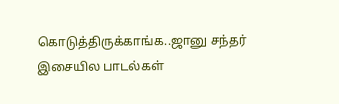கொடுத்திருக்காங்க..ஜானு சந்தர் இசையில பாடல்கள்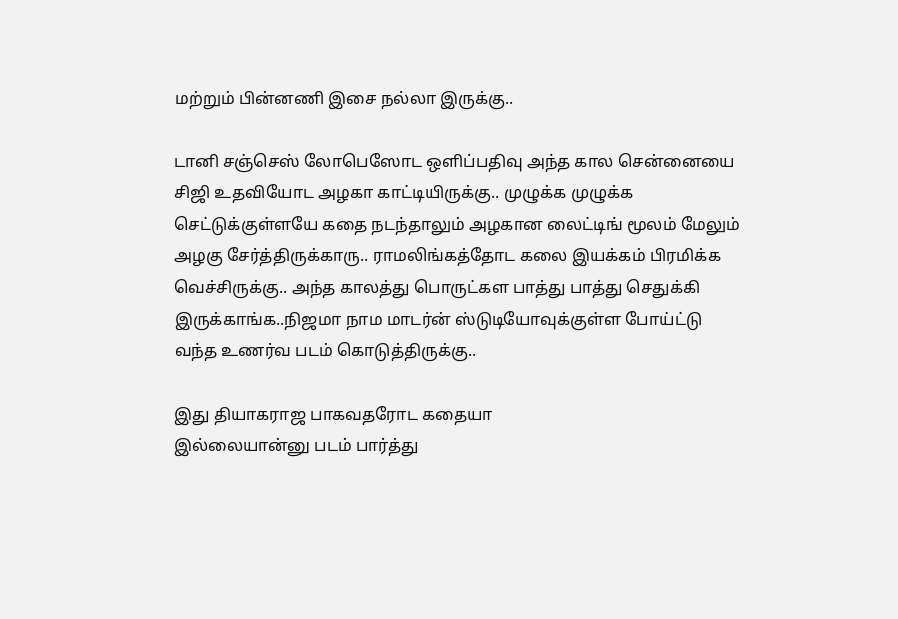மற்றும் பின்னணி இசை நல்லா இருக்கு..

டானி சஞ்செஸ் லோபெஸோட ஒளிப்பதிவு அந்த கால சென்னையை சிஜி உதவியோட அழகா காட்டியிருக்கு.. முழுக்க முழுக்க செட்டுக்குள்ளயே கதை நடந்தாலும் அழகான லைட்டிங் மூலம் மேலும் அழகு சேர்த்திருக்காரு.. ராமலிங்கத்தோட கலை இயக்கம் பிரமிக்க வெச்சிருக்கு.. அந்த காலத்து பொருட்கள பாத்து பாத்து செதுக்கி இருக்காங்க..நிஜமா நாம மாடர்ன் ஸ்டுடியோவுக்குள்ள போய்ட்டு வந்த உணர்வ படம் கொடுத்திருக்கு..

இது தியாகராஜ பாகவதரோட கதையா
இல்லையான்னு படம் பார்த்து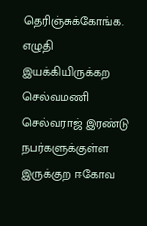தெரிஞ்சுக்கோங்க. எழுதி இயக்கியிருக்கற செல்வமணி செல்வராஜ் இரண்டு நபர்களுக்குள்ள இருக்குற ஈகோவ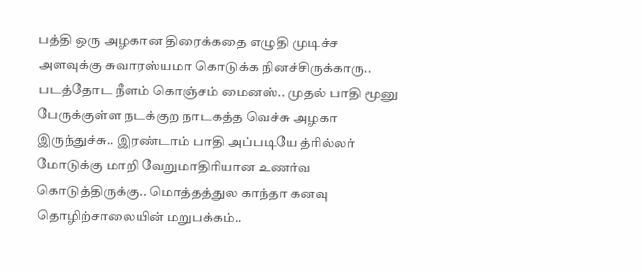பத்தி ஒரு அழகான திரைக்கதை எழுதி முடிச்ச அளவுக்கு சுவாரஸ்யமா கொடுக்க நினச்சிருக்காரு.. படத்தோட நீளம் கொஞ்சம் மைனஸ்.. முதல் பாதி மூனு பேருக்குள்ள நடக்குற நாடகத்த வெச்சு அழகா இருந்துச்சு.. இரண்டாம் பாதி அப்படியே த்ரில்லர் மோடுக்கு மாறி வேறுமாதிரியான உணர்வ கொடுத்திருக்கு.. மொத்தத்துல காந்தா கனவு தொழிற்சாலையின் மறுபக்கம்..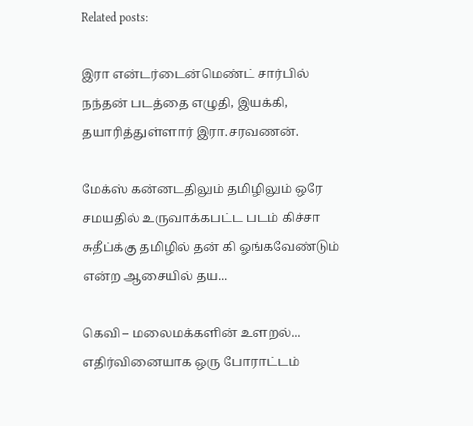Related posts:

இரா என்டர்டைன்மெண்ட் சார்பில் நந்தன் படத்தை எழுதி, இயக்கி, தயாரித்துள்ளார் இரா.சரவணன்.

மேக்ஸ் கன்னடதிலும் தமிழிலும் ஒரே சமயதில் உருவாக்கபட்ட படம் கிச்சா சுதீப்க்கு தமிழில் தன் கி ஓங்கவேண்டும் என்ற ஆசையில் தய...

கெவி – மலைமக்களின் உளறல்... எதிர்வினையாக ஒரு போராட்டம்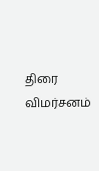திரை விமர்சனம்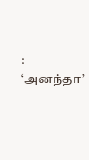: ‘அனந்தா’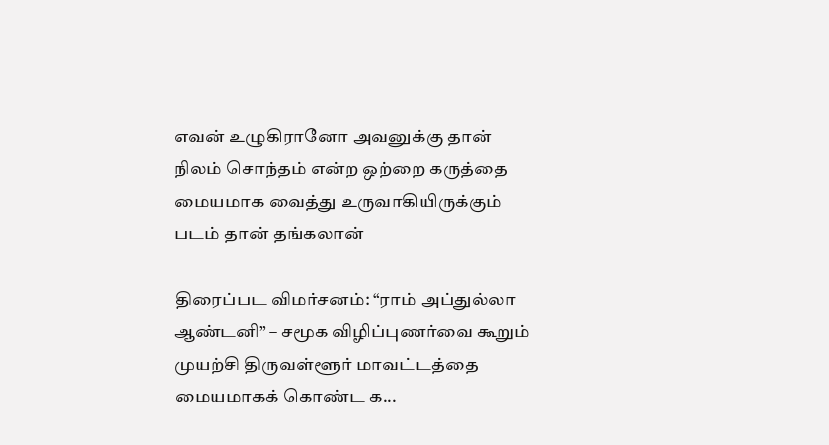எவன் உழுகிரானோ அவனுக்கு தான் நிலம் சொந்தம் என்ற ஒற்றை கருத்தை மையமாக வைத்து உருவாகியிருக்கும்  படம் தான் தங்கலான்

திரைப்பட விமர்சனம்: “ராம் அப்துல்லா ஆண்டனி” – சமூக விழிப்புணர்வை கூறும் முயற்சி திருவள்ளூர் மாவட்டத்தை மையமாகக் கொண்ட க...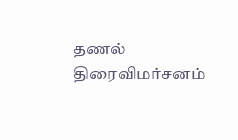தணல் திரைவிமர்சனம்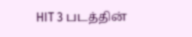HIT 3 படத்தின்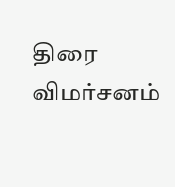திரை விமர்சனம்